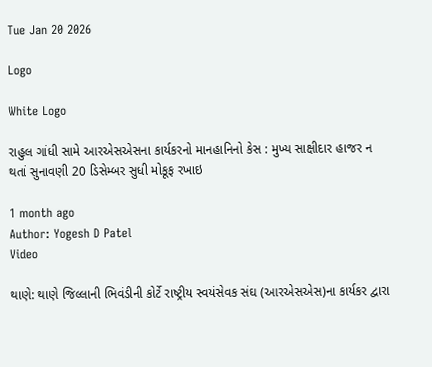Tue Jan 20 2026

Logo

White Logo

રાહુલ ગાંધી સામે આરએસએસના કાર્યકરનો માનહાનિનો કેસ : મુખ્ય સાક્ષીદાર હાજર ન થતાં સુનાવણી 20 ડિસેમ્બર સુધી મોકૂફ રખાઇ

1 month ago
Author: Yogesh D Patel
Video

થાણે: થાણે જિલ્લાની ભિવંડીની કોર્ટે રાષ્ટ્રીય સ્વયંસેવક સંઘ (આરએસએસ)ના કાર્યકર દ્વારા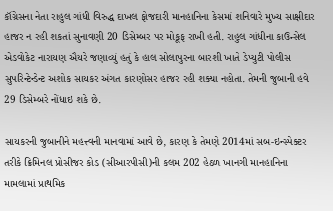કૉંગ્રેસના નેતા રાહુલ ગાંધી વિરુદ્ધ દાખલ ફોજદારી માનહાનિના કેસમાં શનિવારે મુખ્ય સાક્ષીદાર હાજર ન રહી શકતાં સુનાવણી 20 ડિસેમ્બર પર મોકૂફ રાખી હતી. રાહુલ ગાંધીના કાઉન્સેલ એડવોકેટ નારાયણ ઐયરે જણાવ્યું હતું કે હાલ સોલાપુરના બારશી ખાતે ડેપ્યુટી પોલીસ સુપરિન્ટેન્ડેન્ટ અશોક સાયકર અંગત કારણોસર હાજર રહી શક્યા નહોતા. તેમની જુબાની હવે 29 ડિસેમ્બરે નોંધાઇ શકે છે.

સાયકરની જુબાનીને મહત્ત્વની માનવામાં આવે છે, કારણ કે તેમણે 2014માં સબ-ઇન્સ્પેક્ટર  તરીકે ક્રિમિનલ પ્રોસીજર કોડ (સીઆરપીસી)ની કલમ 202 હેઠળ ખાનગી માનહાનિના મામલામાં પ્રાથમિક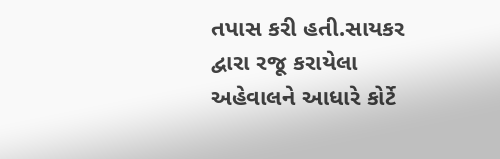તપાસ કરી હતી.સાયકર દ્વારા રજૂ કરાયેલા અહેવાલને આધારે કોર્ટે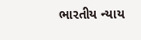ભારતીય ન્યાય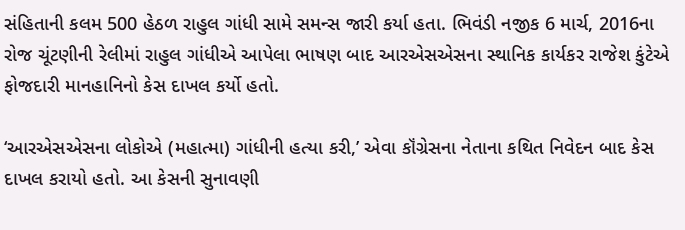સંહિતાની કલમ 500 હેઠળ રાહુલ ગાંધી સામે સમન્સ જારી કર્યા હતા. ભિવંડી નજીક 6 માર્ચ, 2016ના રોજ ચૂંટણીની રેલીમાં રાહુલ ગાંધીએ આપેલા ભાષણ બાદ આરએસએસના સ્થાનિક કાર્યકર રાજેશ કુંટેએ ફોજદારી માનહાનિનો કેસ દાખલ કર્યો હતો.

‘આરએસએસના લોકોએ (મહાત્મા) ગાંધીની હત્યા કરી,’ એવા કૉંગ્રેસના નેતાના કથિત નિવેદન બાદ કેસ દાખલ કરાયો હતો. આ કેસની સુનાવણી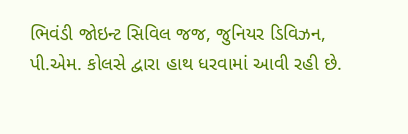ભિવંડી જોઇન્ટ સિવિલ જજ, જુનિયર ડિવિઝન, પી.એમ. કોલસે દ્વારા હાથ ધરવામાં આવી રહી છે.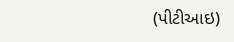(પીટીઆઇ)